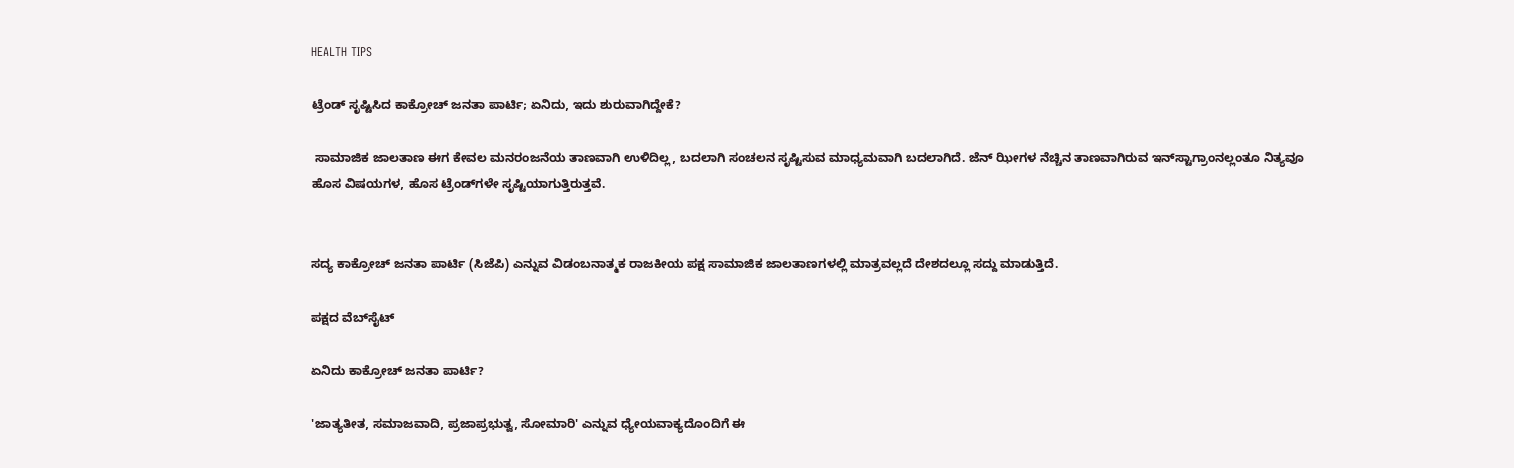HEALTH TIPS

ಟ್ರೆಂಡ್‌ ಸೃಷ್ಟಿಸಿದ ಕಾಕ್ರೋಚ್‌ ಜನತಾ ಪಾರ್ಟಿ; ಏನಿದು, ಇದು ಶುರುವಾಗಿದ್ದೇಕೆ?

 ಸಾಮಾಜಿಕ ಜಾಲತಾಣ ಈಗ ಕೇವಲ ಮನರಂಜನೆಯ ತಾಣವಾಗಿ ಉಳಿದಿಲ್ಲ, ಬದಲಾಗಿ ಸಂಚಲನ ಸೃಷ್ಟಿಸುವ ಮಾಧ್ಯಮವಾಗಿ ಬದಲಾಗಿದೆ. ಜೆನ್‌ ಝೀಗಳ ನೆಚ್ಚಿನ ತಾಣವಾಗಿರುವ ಇನ್‌ಸ್ಟಾಗ್ರಾಂನಲ್ಲಂತೂ ನಿತ್ಯವೂ ಹೊಸ ವಿಷಯಗಳ, ಹೊಸ ಟ್ರೆಂಡ್‌ಗಳೇ ಸೃಷ್ಟಿಯಾಗುತ್ತಿರುತ್ತವೆ.


ಸದ್ಯ ಕಾಕ್ರೋಚ್‌ ಜನತಾ ಪಾರ್ಟಿ (ಸಿಜೆಪಿ) ಎನ್ನುವ ವಿಡಂಬನಾತ್ಮಕ ರಾಜಕೀಯ ‍ಪಕ್ಷ ಸಾಮಾಜಿಕ ಜಾಲತಾಣಗಳಲ್ಲಿ ಮಾತ್ರವಲ್ಲದೆ ದೇಶದಲ್ಲೂ ಸದ್ದು ಮಾಡುತ್ತಿದೆ.

ಪಕ್ಷದ ವೆಬ್‌ಸೈಟ್‌

ಏನಿದು ಕಾಕ್ರೋಚ್‌ ಜನತಾ ಪಾರ್ಟಿ?

'ಜಾತ್ಯತೀತ, ಸಮಾಜವಾದಿ, ಪ್ರಜಾಪ್ರಭುತ್ವ, ಸೋಮಾರಿ' ಎನ್ನುವ ಧ್ಯೇಯವಾಕ್ಯದೊಂದಿಗೆ ಈ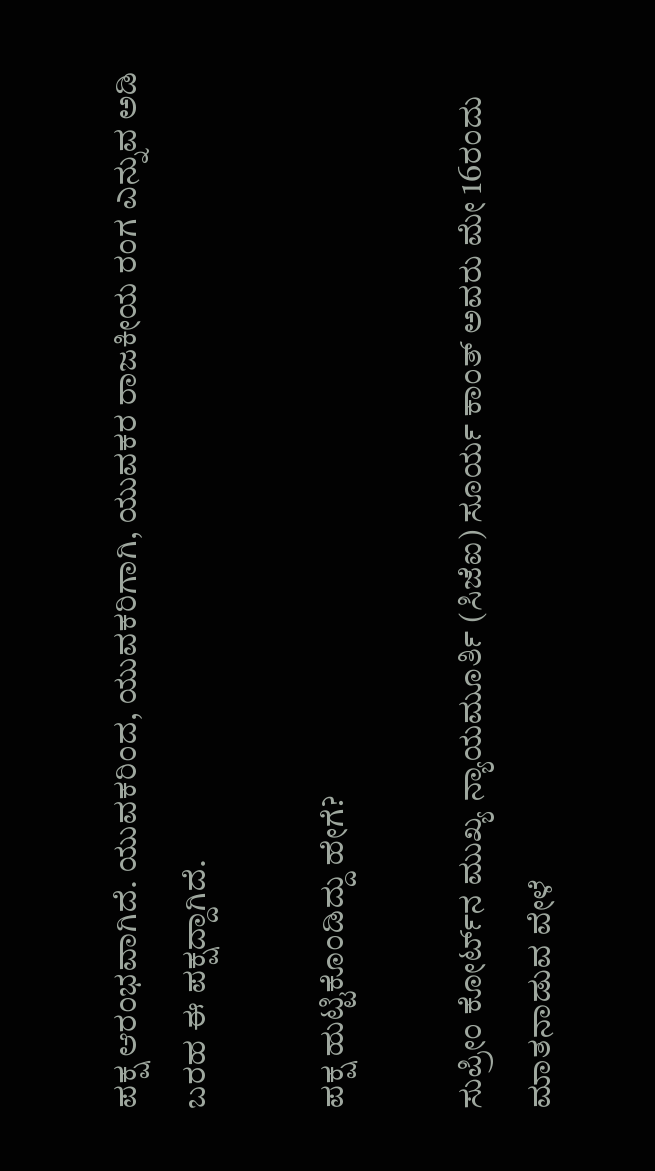ಪಕ್ಷ ಆರಂಭವಾಗಿದೆ. ಯುವಕರಿಂದ, ಯುವಕರಿಗಾಗಿ, ಯುವಕರ ರಾಜಕೀಯ ರಂಗ ಎನ್ನುವ ಅಡಿ ಬರಹ ಈ ಪಕ್ಷದ್ದಾಗಿದೆ.

ಪಕ್ಷ ಹುಟ್ಟಿಕೊಂಡಿದ್ದು ಹೇಗೆ?

ಸುಪ್ರೀಂ ಕೋರ್ಟ್‌ನ ಮುಖ್ಯ ನ್ಯಾಯಮೂರ್ತಿ (ಸಿಜೆಐ) ಸೂರ್ಯ ಕಾಂತ್‌ ಅವರು ಮೇ 16ರಂದು ಮಾತನಾಡುವ ವೇಳೆ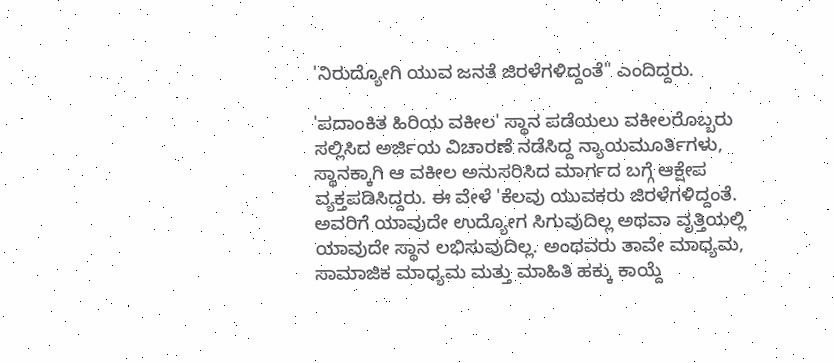'ನಿರುದ್ಯೋಗಿ ಯುವ ಜನತೆ ಜಿರಳೆಗಳಿದ್ದಂತೆ" ಎಂದಿದ್ದರು.

'ಪದಾಂಕಿತ ಹಿರಿಯ ವಕೀಲ' ಸ್ಥಾನ ಪಡೆಯಲು ವಕೀಲರೊಬ್ಬರು ಸಲ್ಲಿಸಿದ ಅರ್ಜಿಯ ವಿಚಾರಣೆ ನಡೆಸಿದ್ದ ನ್ಯಾಯಮೂರ್ತಿಗಳು, ಸ್ಥಾನಕ್ಕಾಗಿ ಆ ವಕೀಲ ಅನುಸರಿಸಿದ ಮಾರ್ಗದ ಬಗ್ಗೆ ಆಕ್ಷೇಪ ವ್ಯಕ್ತಪಡಿಸಿದ್ದರು. ಈ ವೇಳೆ 'ಕೆಲವು ಯುವಕರು ಜಿರಳೆಗಳಿದ್ದಂತೆ. ಅವರಿಗೆ ಯಾವುದೇ ಉದ್ಯೋಗ ಸಿಗುವುದಿಲ್ಲ ಅಥವಾ ವೃತ್ತಿಯಲ್ಲಿ ಯಾವುದೇ ಸ್ಥಾನ ಲಭಿಸುವುದಿಲ್ಲ. ಅಂಥವರು ತಾವೇ ಮಾಧ್ಯಮ, ಸಾಮಾಜಿಕ ಮಾಧ್ಯಮ ಮತ್ತು ಮಾಹಿತಿ ಹಕ್ಕು ಕಾಯ್ದೆ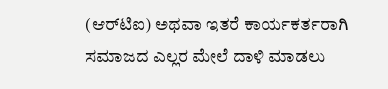(ಆರ್‌ಟಿಐ) ಅಥವಾ ಇತರೆ ಕಾರ್ಯಕರ್ತರಾಗಿ ಸಮಾಜದ ಎಲ್ಲರ ಮೇಲೆ ದಾಳಿ ಮಾಡಲು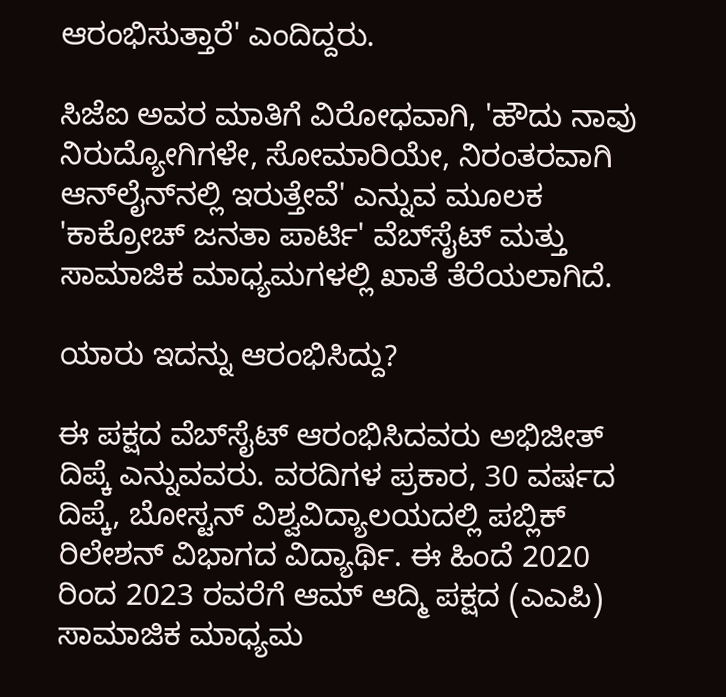ಆರಂಭಿಸುತ್ತಾರೆ' ಎಂದಿದ್ದರು.

ಸಿಜೆಐ ಅವರ ಮಾತಿಗೆ ವಿರೋಧವಾಗಿ, 'ಹೌದು ನಾವು ನಿರುದ್ಯೋಗಿಗಳೇ, ಸೋಮಾರಿಯೇ, ನಿರಂತರವಾಗಿ ಆನ್‌ಲೈನ್‌ನಲ್ಲಿ ಇರುತ್ತೇವೆ' ಎನ್ನುವ ಮೂಲಕ 'ಕಾಕ್ರೋಚ್‌ ಜನತಾ ಪಾರ್ಟಿ' ವೆಬ್‌ಸೈಟ್‌ ಮತ್ತು ಸಾಮಾಜಿಕ ಮಾಧ್ಯಮಗಳಲ್ಲಿ ಖಾತೆ ತೆರೆಯಲಾಗಿದೆ.

ಯಾರು ಇದನ್ನು ಆರಂಭಿಸಿದ್ದು?

ಈ ಪಕ್ಷದ ವೆಬ್‌ಸೈಟ್‌ ಆರಂಭಿಸಿದವರು ಅಭಿಜೀತ್‌ ದಿಪ್ಕೆ ಎನ್ನುವವರು. ವರದಿಗಳ ಪ್ರಕಾರ, 30 ವರ್ಷದ ದಿಪ್ಕೆ, ಬೋಸ್ಟನ್ ವಿಶ್ವವಿದ್ಯಾಲಯದಲ್ಲಿ ಪಬ್ಲಿಕ್ ರಿಲೇಶನ್‌ ವಿಭಾಗದ ವಿದ್ಯಾರ್ಥಿ. ಈ ಹಿಂದೆ 2020 ರಿಂದ 2023 ರವರೆಗೆ ಆಮ್ ಆದ್ಮಿ ಪಕ್ಷದ (ಎಎಪಿ) ಸಾಮಾಜಿಕ ಮಾಧ್ಯಮ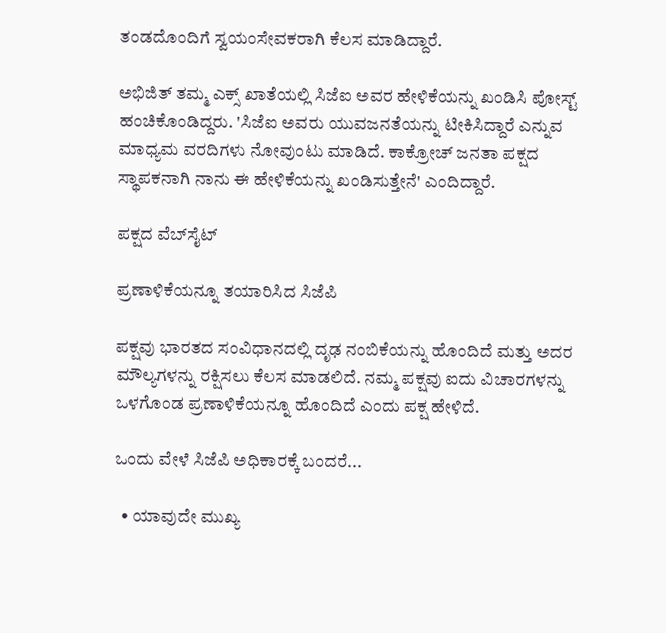ತಂಡದೊಂದಿಗೆ ಸ್ವಯಂಸೇವಕರಾಗಿ ಕೆಲಸ ಮಾಡಿದ್ದಾರೆ.

ಅಭಿಜಿತ್ ತಮ್ಮ ಎಕ್ಸ್‌ ಖಾತೆಯಲ್ಲಿ ಸಿಜೆಐ ಅವರ ಹೇಳಿಕೆಯನ್ನು ಖಂಡಿಸಿ ಪೋಸ್ಟ್‌ ಹಂಚಿಕೊಂಡಿದ್ದರು. 'ಸಿಜೆಐ ಅವರು ಯುವಜನತೆಯನ್ನು ಟೀಕಿಸಿದ್ದಾರೆ ಎನ್ನುವ ಮಾಧ್ಯಮ ವರದಿಗಳು ನೋವುಂಟು ಮಾಡಿದೆ. ಕಾಕ್ರೋಚ್ ಜನತಾ ಪಕ್ಷದ ಸ್ಥಾಪಕನಾಗಿ ನಾನು ಈ ಹೇಳಿಕೆಯನ್ನು ಖಂಡಿಸುತ್ತೇನೆ' ಎಂದಿದ್ದಾರೆ.

ಪಕ್ಷದ ವೆಬ್‌ಸೈಟ್‌

ಪ್ರಣಾಳಿಕೆಯನ್ನೂ ತಯಾರಿಸಿದ ಸಿಜೆಪಿ

ಪಕ್ಷವು ಭಾರತದ ಸಂವಿಧಾನದಲ್ಲಿ ದೃಢ ನಂಬಿಕೆಯನ್ನು ಹೊಂದಿದೆ ಮತ್ತು ಅದರ ಮೌಲ್ಯಗಳನ್ನು ರಕ್ಷಿಸಲು ಕೆಲಸ ಮಾಡಲಿದೆ. ನಮ್ಮ ಪಕ್ಷವು ಐದು ವಿಚಾರಗಳನ್ನು ಒಳಗೊಂಡ ಪ್ರಣಾಳಿಕೆಯನ್ನೂ ಹೊಂದಿದೆ ಎಂದು ಪಕ್ಷ ಹೇಳಿದೆ.

ಒಂದು ವೇಳೆ ಸಿಜೆಪಿ ಅಧಿಕಾರಕ್ಕೆ ಬಂದರೆ...

  • ಯಾವುದೇ ಮುಖ್ಯ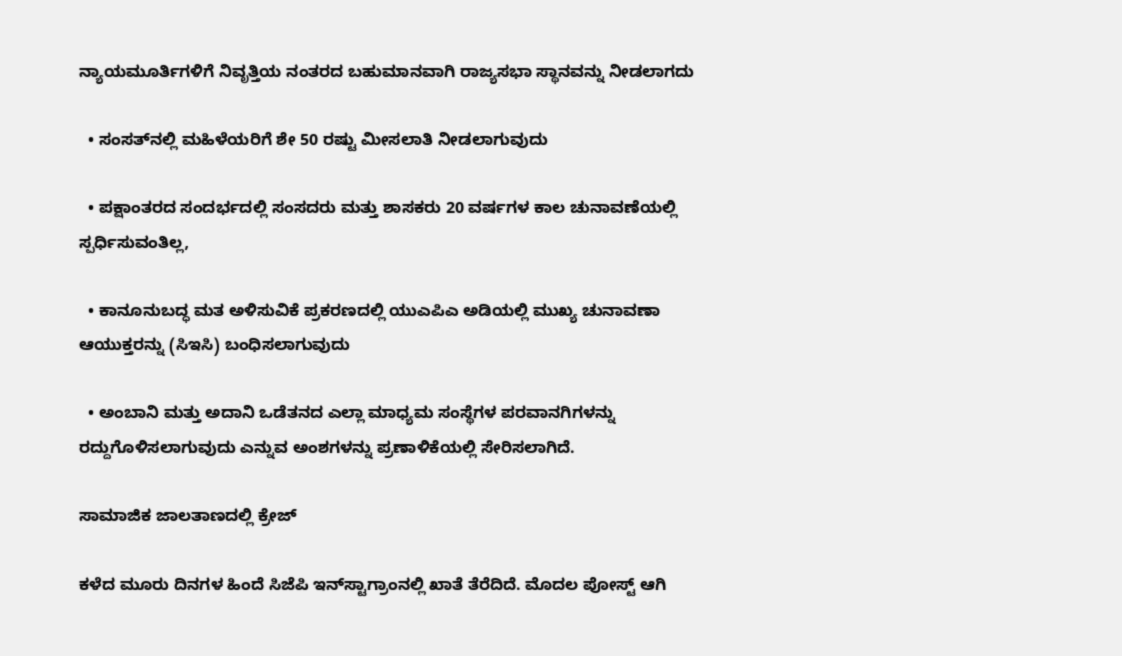ನ್ಯಾಯಮೂರ್ತಿಗಳಿಗೆ ನಿವೃತ್ತಿಯ ನಂತರದ ಬಹುಮಾನವಾಗಿ ರಾಜ್ಯಸಭಾ ಸ್ಥಾನವನ್ನು ನೀಡಲಾಗದು

  • ಸಂಸತ್‌ನಲ್ಲಿ ಮಹಿಳೆಯರಿಗೆ ಶೇ 50 ರಷ್ಟು ಮೀಸಲಾತಿ ನೀಡಲಾಗುವುದು

  • ಪಕ್ಷಾಂತರದ ಸಂದರ್ಭದಲ್ಲಿ ಸಂಸದರು ಮತ್ತು ಶಾಸಕರು 20 ವರ್ಷಗಳ ಕಾಲ ಚುನಾವಣೆಯಲ್ಲಿ ಸ್ಪರ್ಧಿಸುವಂತಿಲ್ಲ,

  • ಕಾನೂನುಬದ್ಧ ಮತ ಅಳಿಸುವಿಕೆ ಪ್ರಕರಣದಲ್ಲಿ ಯುಎಪಿಎ ಅಡಿಯಲ್ಲಿ ಮುಖ್ಯ ಚುನಾವಣಾ ಆಯುಕ್ತರನ್ನು (ಸಿಇಸಿ) ಬಂಧಿಸಲಾಗುವುದು

  • ಅಂಬಾನಿ ಮತ್ತು ಅದಾನಿ ಒಡೆತನದ ಎಲ್ಲಾ ಮಾಧ್ಯಮ ಸಂಸ್ಥೆಗಳ ಪರವಾನಗಿಗಳನ್ನು ರದ್ದುಗೊಳಿಸಲಾಗುವುದು ಎನ್ನುವ ಅಂಶಗಳನ್ನು ಪ್ರಣಾಳಿಕೆಯಲ್ಲಿ ಸೇರಿಸಲಾಗಿದೆ.

ಸಾಮಾಜಿಕ ಜಾಲತಾಣದಲ್ಲಿ ಕ್ರೇಜ್‌

ಕಳೆದ ಮೂರು ದಿನಗಳ ಹಿಂದೆ ಸಿಜೆಪಿ ಇನ್‌ಸ್ಟಾಗ್ರಾಂನಲ್ಲಿ ಖಾತೆ ತೆರೆದಿದೆ. ಮೊದಲ ಪೋಸ್ಟ್‌ ಆಗಿ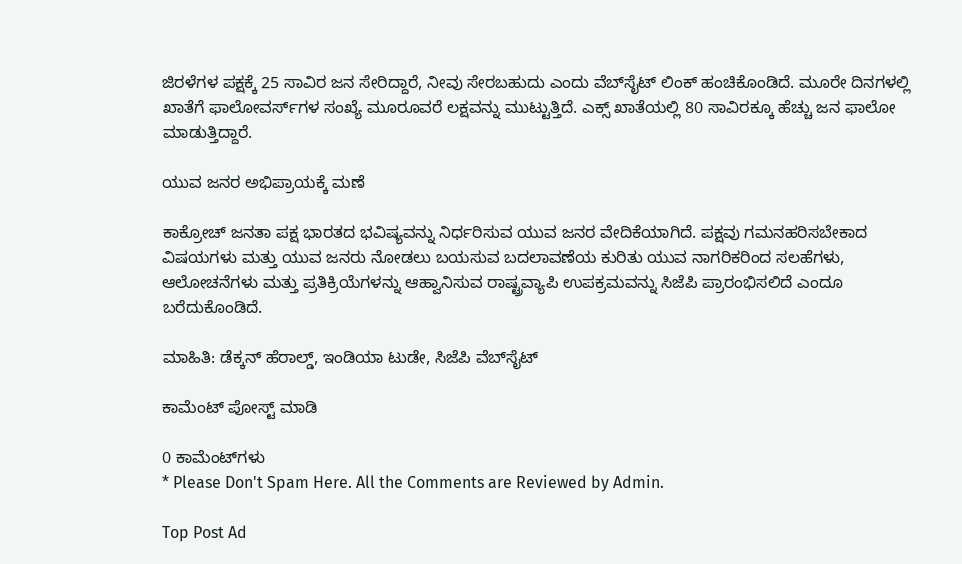ಜಿರಳೆಗಳ ಪಕ್ಷಕ್ಕೆ 25 ಸಾವಿರ ಜನ ಸೇರಿದ್ದಾರೆ, ನೀವು ಸೇರಬಹುದು ಎಂದು ವೆಬ್‌ಸೈಟ್‌ ಲಿಂಕ್ ಹಂಚಿಕೊಂಡಿದೆ. ಮೂರೇ ದಿನಗಳಲ್ಲಿ ಖಾತೆಗೆ ಫಾಲೋವರ್ಸ್‌ಗಳ ಸಂಖ್ಯೆ ಮೂರೂವರೆ ಲಕ್ಷವನ್ನು ಮುಟ್ಟುತ್ತಿದೆ. ಎಕ್ಸ್‌ ಖಾತೆಯಲ್ಲಿ 80 ಸಾವಿರಕ್ಕೂ ಹೆಚ್ಚು ಜನ ಫಾಲೋ ಮಾಡುತ್ತಿದ್ದಾರೆ.

ಯುವ ಜನರ ಅಭಿಪ್ರಾಯಕ್ಕೆ ಮಣೆ

ಕಾಕ್ರೋಚ್‌ ಜನತಾ ಪಕ್ಷ ಭಾರತದ ಭವಿಷ್ಯವನ್ನು ನಿರ್ಧರಿಸುವ ಯುವ ಜನರ ವೇದಿಕೆಯಾಗಿದೆ. ಪಕ್ಷವು ಗಮನಹರಿಸಬೇಕಾದ ವಿಷಯಗಳು ಮತ್ತು ಯುವ ಜನರು ನೋಡಲು ಬಯಸುವ ಬದಲಾವಣೆಯ ಕುರಿತು ಯುವ ನಾಗರಿಕರಿಂದ ಸಲಹೆಗಳು, ಆಲೋಚನೆಗಳು ಮತ್ತು ಪ್ರತಿಕ್ರಿಯೆಗಳನ್ನು ಆಹ್ವಾನಿಸುವ ರಾಷ್ಟ್ರವ್ಯಾಪಿ ಉಪಕ್ರಮವನ್ನು ಸಿಜೆಪಿ ಪ್ರಾರಂಭಿಸಲಿದೆ ಎಂದೂ ಬರೆದುಕೊಂಡಿದೆ.

ಮಾಹಿತಿ: ಡೆಕ್ಕನ್‌ ಹೆರಾಲ್ಡ್‌, ಇಂಡಿಯಾ ಟುಡೇ, ಸಿಜೆಪಿ ವೆಬ್‌ಸೈಟ್

ಕಾಮೆಂಟ್‌‌ ಪೋಸ್ಟ್‌ ಮಾಡಿ

0 ಕಾಮೆಂಟ್‌ಗಳು
* Please Don't Spam Here. All the Comments are Reviewed by Admin.

Top Post Ad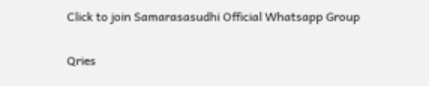Click to join Samarasasudhi Official Whatsapp Group

Qries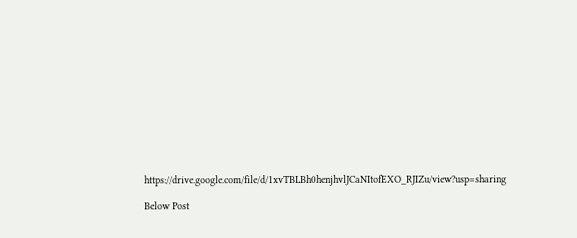https://drive.google.com/file/d/1xvTBLBh0henjhvlJCaNItofEXO_RJIZu/view?usp=sharing

Below Post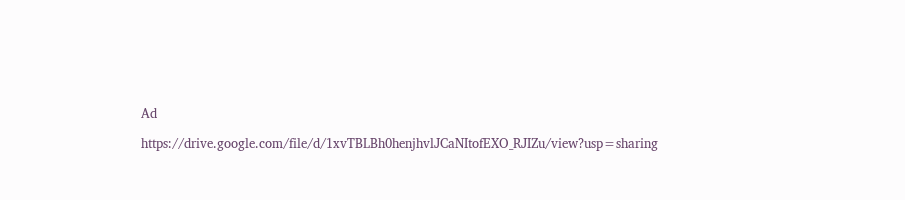Ad

https://drive.google.com/file/d/1xvTBLBh0henjhvlJCaNItofEXO_RJIZu/view?usp=sharing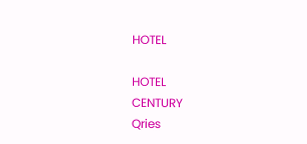HOTEL

HOTEL
CENTURY
Qries